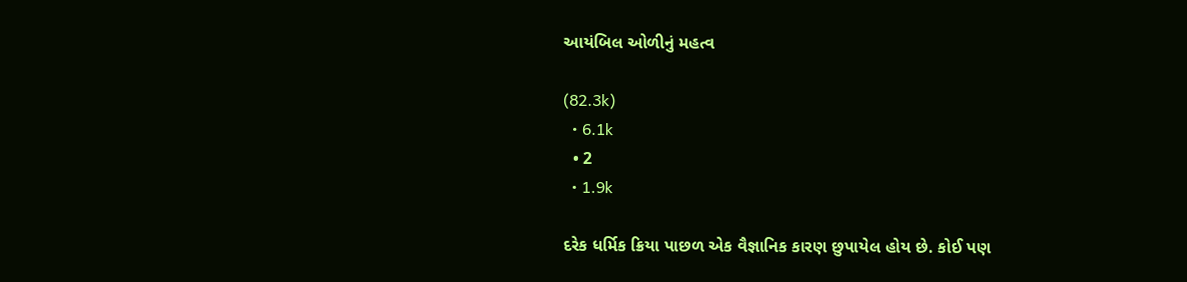આયંબિલ ઓળીનું મહત્વ

(82.3k)
  • 6.1k
  • 2
  • 1.9k

દરેક ધર્મિક ક્રિયા પાછળ એક વૈજ્ઞાનિક કારણ છુપાયેલ હોય છે. કોઈ પણ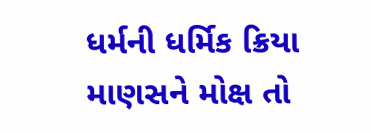ધર્મની ધર્મિક ક્રિયા માણસને મોક્ષ તો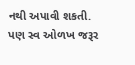નથી અપાવી શકતી. પણ સ્વ ઓળખ જરૂર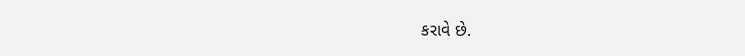કરાવે છે.